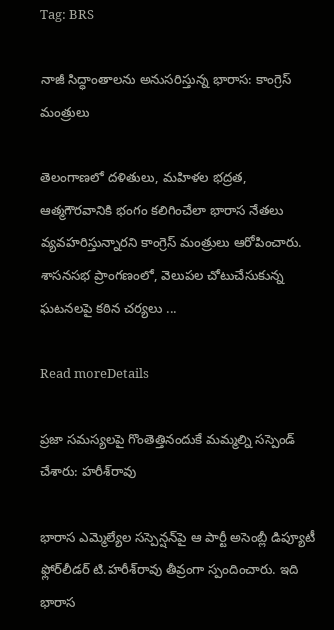Tag: BRS

నాజీ సిద్ధాంతాలను అనుసరిస్తున్న భారాస: కాంగ్రెస్‌ మంత్రులు

తెలంగాణలో దళితులు, మహిళల భద్రత, ఆత్మగౌరవానికి భంగం కలిగించేలా భారాస నేతలు వ్యవహరిస్తున్నారని కాంగ్రెస్‌ మంత్రులు ఆరోపించారు. శాసనసభ ప్రాంగణంలో, వెలుపల చోటుచేసుకున్న ఘటనలపై కఠిన చర్యలు ...

Read moreDetails

ప్రజా సమస్యలపై గొంతెత్తినందుకే మమ్మల్ని సస్పెండ్ చేశారు: హరీశ్‌రావు

భారాస ఎమ్మెల్యేల సస్పెన్షన్‌పై ఆ పార్టీ అసెంబ్లీ డిప్యూటీ ఫ్లోర్‌లీడర్‌ టి.హరీశ్‌రావు తీవ్రంగా స్పందించారు. ఇది భారాస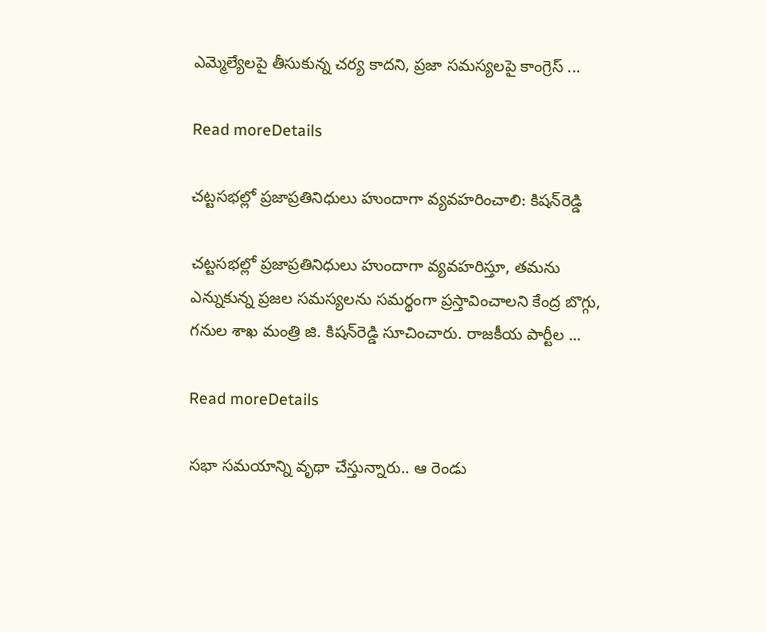ఎమ్మెల్యేలపై తీసుకున్న చర్య కాదని, ప్రజా సమస్యలపై కాంగ్రెస్‌ ...

Read moreDetails

చట్టసభల్లో ప్రజాప్రతినిధులు హుందాగా వ్యవహరించాలి: కిషన్‌రెడ్డి

చట్టసభల్లో ప్రజాప్రతినిధులు హుందాగా వ్యవహరిస్తూ, తమను ఎన్నుకున్న ప్రజల సమస్యలను సమర్థంగా ప్రస్తావించాలని కేంద్ర బొగ్గు, గనుల శాఖ మంత్రి జి. కిషన్‌రెడ్డి సూచించారు. రాజకీయ పార్టీల ...

Read moreDetails

సభా సమయాన్ని వృథా చేస్తున్నారు.. ఆ రెండు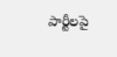పార్టీలపై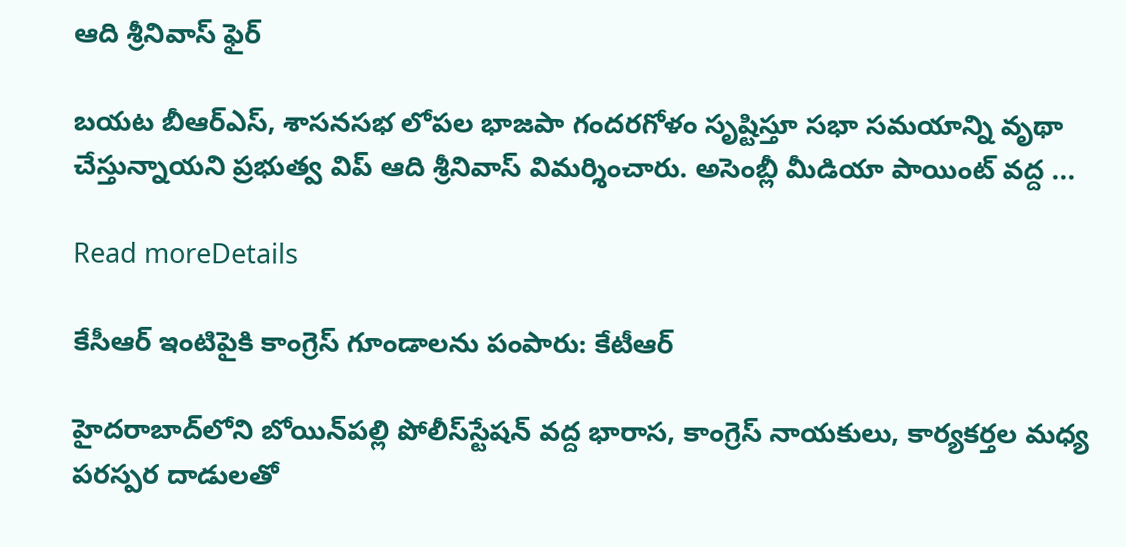ఆది శ్రీనివాస్‌ ఫైర్‌

బయట బీఆర్‌ఎస్‌, శాసనసభ లోపల భాజపా గందరగోళం సృష్టిస్తూ సభా సమయాన్ని వృథా చేస్తున్నాయని ప్రభుత్వ విప్‌ ఆది శ్రీనివాస్‌ విమర్శించారు. అసెంబ్లీ మీడియా పాయింట్‌ వద్ద ...

Read moreDetails

కేసీఆర్‌ ఇంటిపైకి కాంగ్రెస్‌ గూండాలను పంపారు: కేటీఆర్‌

హైదరాబాద్‌లోని బోయిన్‌పల్లి పోలీస్‌స్టేషన్‌ వద్ద భారాస, కాంగ్రెస్‌ నాయకులు, కార్యకర్తల మధ్య పరస్పర దాడులతో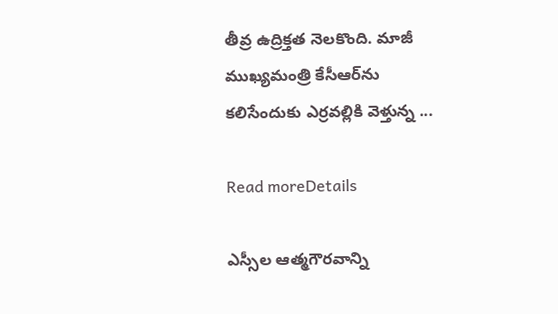తీవ్ర ఉద్రిక్తత నెలకొంది. మాజీ ముఖ్యమంత్రి కేసీఆర్‌ను కలిసేందుకు ఎర్రవల్లికి వెళ్తున్న ...

Read moreDetails

ఎస్సీల ఆత్మగౌరవాన్ని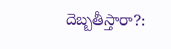దెబ్బతీస్తారా?: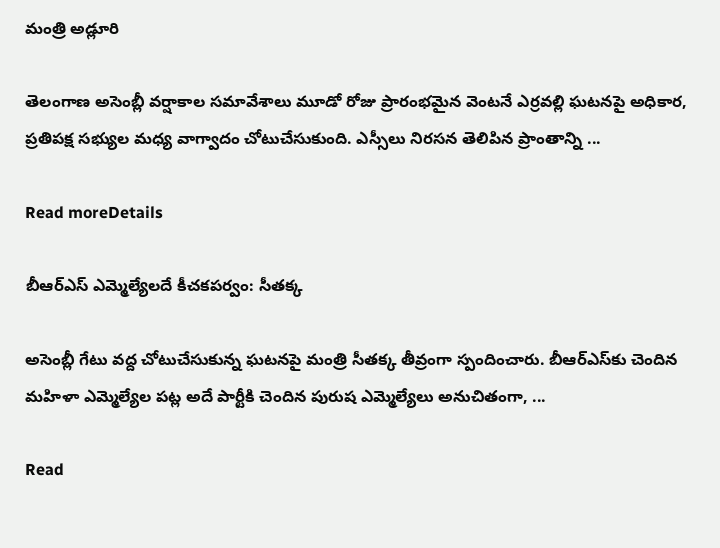మంత్రి అడ్లూరి

తెలంగాణ అసెంబ్లీ వర్షాకాల సమావేశాలు మూడో రోజు ప్రారంభమైన వెంటనే ఎర్రవల్లి ఘటనపై అధికార, ప్రతిపక్ష సభ్యుల మధ్య వాగ్వాదం చోటుచేసుకుంది. ఎస్సీలు నిరసన తెలిపిన ప్రాంతాన్ని ...

Read moreDetails

బీఆర్‌ఎస్‌ ఎమ్మెల్యేలదే కీచకపర్వం: సీతక్క

అసెంబ్లీ గేటు వద్ద చోటుచేసుకున్న ఘటనపై మంత్రి సీతక్క తీవ్రంగా స్పందించారు. బీఆర్‌ఎస్‌కు చెందిన మహిళా ఎమ్మెల్యేల పట్ల అదే పార్టీకి చెందిన పురుష ఎమ్మెల్యేలు అనుచితంగా, ...

Read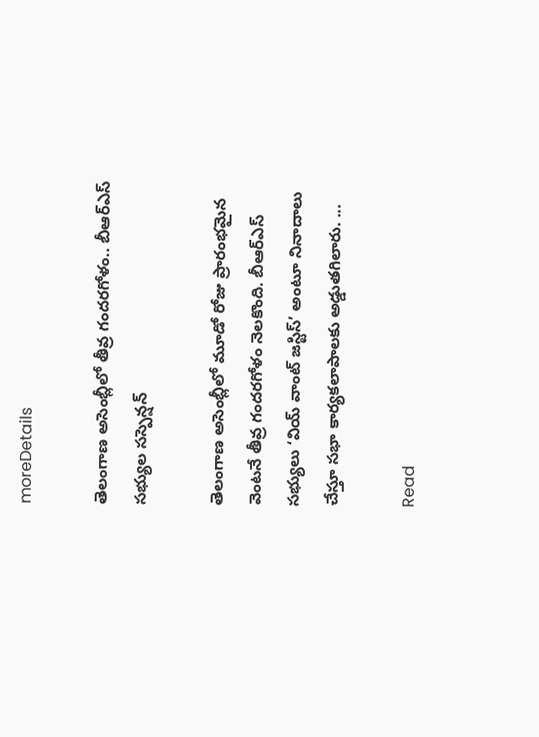moreDetails

తెలంగాణ అసెంబ్లీలో తీవ్ర గందరగోళం.. బీఆర్‌ఎస్‌ సభ్యుల సస్పెన్షన్‌

తెలంగాణ అసెంబ్లీలో మూడో రోజు ప్రారంభమైన వెంటనే తీవ్ర గందరగోళం నెలకొంది. బీఆర్‌ఎస్‌ సభ్యులు ‘వియ్‌ వాంట్‌ జస్టిస్‌’ అంటూ నినాదాలు చేస్తూ సభా కార్యకలాపాలకు అడ్డుతగిలారు. ...

Read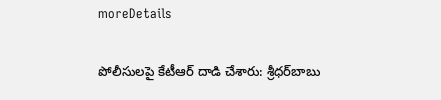moreDetails

పోలీసులపై కేటీఆర్‌ దాడి చేశారు: శ్రీధర్‌బాబు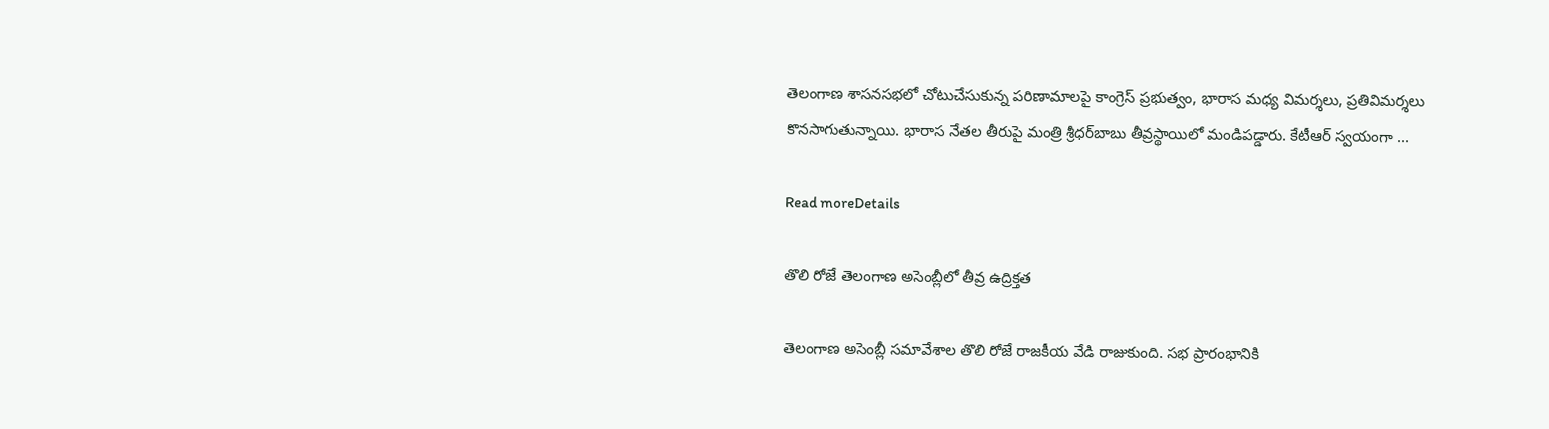తెలంగాణ శాసనసభలో చోటుచేసుకున్న పరిణామాలపై కాంగ్రెస్‌ ప్రభుత్వం, భారాస మధ్య విమర్శలు, ప్రతివిమర్శలు కొనసాగుతున్నాయి. భారాస నేతల తీరుపై మంత్రి శ్రీధర్‌బాబు తీవ్రస్థాయిలో మండిపడ్డారు. కేటీఆర్‌ స్వయంగా ...

Read moreDetails

తొలి రోజే తెలంగాణ అసెంబ్లీలో తీవ్ర ఉద్రిక్తత

తెలంగాణ అసెంబ్లీ సమావేశాల తొలి రోజే రాజకీయ వేడి రాజుకుంది. సభ ప్రారంభానికి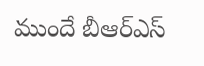ముందే బీఆర్‌ఎస్‌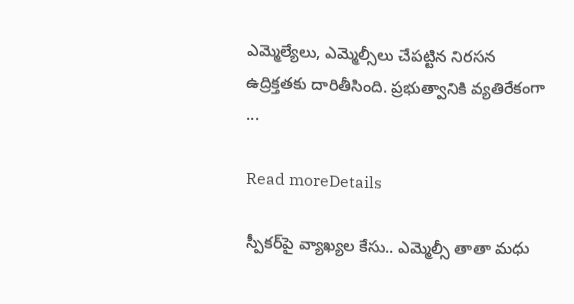ఎమ్మెల్యేలు, ఎమ్మెల్సీలు చేపట్టిన నిరసన ఉద్రిక్తతకు దారితీసింది. ప్రభుత్వానికి వ్యతిరేకంగా ...

Read moreDetails

స్పీకర్‌పై వ్యాఖ్యల కేసు.. ఎమ్మెల్సీ తాతా మధు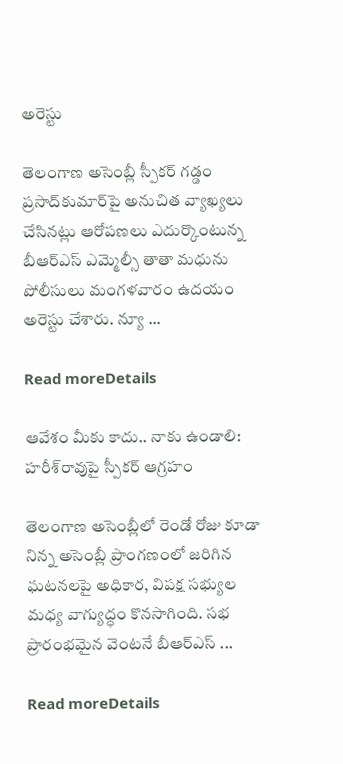అరెస్టు

తెలంగాణ అసెంబ్లీ స్పీకర్‌ గడ్డం ప్రసాద్‌కుమార్‌పై అనుచిత వ్యాఖ్యలు చేసినట్లు ఆరోపణలు ఎదుర్కొంటున్న బీఆర్‌ఎస్‌ ఎమ్మెల్సీ తాతా మధును పోలీసులు మంగళవారం ఉదయం అరెస్టు చేశారు. న్యూ ...

Read moreDetails

ఆవేశం మీకు కాదు.. నాకు ఉండాలి: హరీశ్‌రావుపై స్పీకర్‌ ఆగ్రహం

తెలంగాణ అసెంబ్లీలో రెండో రోజు కూడా నిన్న అసెంబ్లీ ప్రాంగణంలో జరిగిన ఘటనలపై అధికార, విపక్ష సభ్యుల మధ్య వాగ్యుద్ధం కొనసాగింది. సభ ప్రారంభమైన వెంటనే బీఆర్‌ఎస్‌ ...

Read moreDetails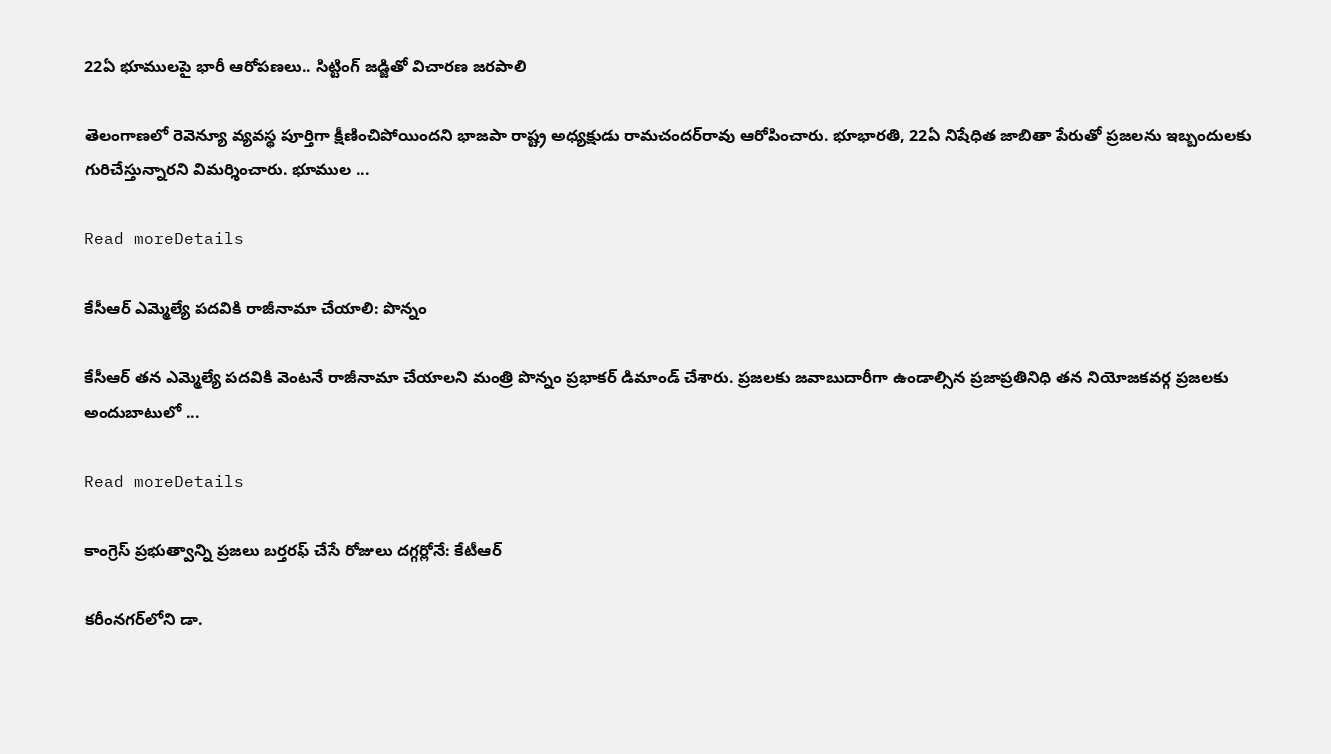22ఏ భూములపై భారీ ఆరోపణలు.. సిట్టింగ్‌ జడ్జితో విచారణ జరపాలి

తెలంగాణలో రెవెన్యూ వ్యవస్థ పూర్తిగా క్షీణించిపోయిందని భాజపా రాష్ట్ర అధ్యక్షుడు రామచందర్‌రావు ఆరోపించారు. భూభారతి, 22ఏ నిషేధిత జాబితా పేరుతో ప్రజలను ఇబ్బందులకు గురిచేస్తున్నారని విమర్శించారు. భూముల ...

Read moreDetails

కేసీఆర్‌ ఎమ్మెల్యే పదవికి రాజీనామా చేయాలి: పొన్నం

కేసీఆర్‌ తన ఎమ్మెల్యే పదవికి వెంటనే రాజీనామా చేయాలని మంత్రి పొన్నం ప్రభాకర్‌ డిమాండ్‌ చేశారు. ప్రజలకు జవాబుదారీగా ఉండాల్సిన ప్రజాప్రతినిధి తన నియోజకవర్గ ప్రజలకు అందుబాటులో ...

Read moreDetails

కాంగ్రెస్‌ ప్రభుత్వాన్ని ప్రజలు బర్తరఫ్‌ చేసే రోజులు దగ్గర్లోనే: కేటీఆర్‌

కరీంనగర్‌లోని డా.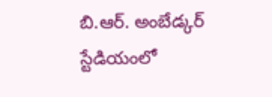బి.ఆర్. అంబేడ్కర్‌ స్టేడియంలో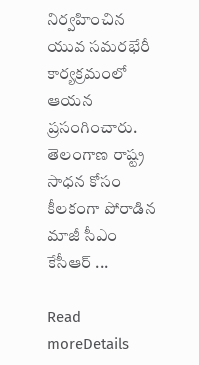నిర్వహించిన యువ సమరభేరీ కార్యక్రమంలో ఆయన ప్రసంగించారు. తెలంగాణ రాష్ట్ర సాధన కోసం కీలకంగా పోరాడిన మాజీ సీఎం కేసీఆర్‌ ...

Read moreDetails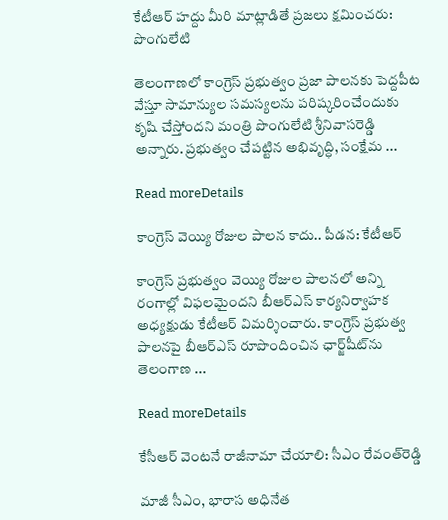కేటీఆర్‌ హద్దు మీరి మాట్లాడితే ప్రజలు క్షమించరు: పొంగులేటి

తెలంగాణలో కాంగ్రెస్‌ ప్రభుత్వం ప్రజా పాలనకు పెద్దపీట వేస్తూ సామాన్యుల సమస్యలను పరిష్కరించేందుకు కృషి చేస్తోందని మంత్రి పొంగులేటి శ్రీనివాసరెడ్డి అన్నారు. ప్రభుత్వం చేపట్టిన అభివృద్ధి, సంక్షేమ ...

Read moreDetails

కాంగ్రెస్‌ వెయ్యి రోజుల పాలన కాదు.. పీడన: కేటీఆర్‌

కాంగ్రెస్‌ ప్రభుత్వం వెయ్యి రోజుల పాలనలో అన్ని రంగాల్లో విఫలమైందని బీఆర్‌ఎస్‌ కార్యనిర్వాహక అధ్యక్షుడు కేటీఆర్‌ విమర్శించారు. కాంగ్రెస్‌ ప్రభుత్వ పాలనపై బీఆర్‌ఎస్‌ రూపొందించిన ఛార్జ్‌షీట్‌ను తెలంగాణ ...

Read moreDetails

కేసీఆర్‌ వెంటనే రాజీనామా చేయాలి: సీఎం రేవంత్‌రెడ్డి

మాజీ సీఎం, భారాస అధినేత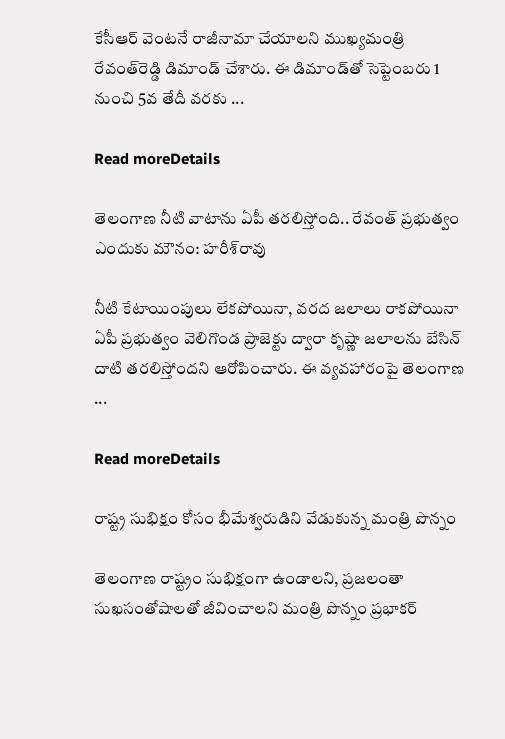కేసీఆర్‌ వెంటనే రాజీనామా చేయాలని ముఖ్యమంత్రి రేవంత్‌రెడ్డి డిమాండ్‌ చేశారు. ఈ డిమాండ్‌తో సెప్టెంబరు 1 నుంచి 5వ తేదీ వరకు ...

Read moreDetails

తెలంగాణ నీటి వాటాను ఏపీ తరలిస్తోంది.. రేవంత్ ప్రభుత్వం ఎందుకు మౌనం: హరీశ్‌రావు

నీటి కేటాయింపులు లేకపోయినా, వరద జలాలు రాకపోయినా ఏపీ ప్రభుత్వం వెలిగొండ ప్రాజెక్టు ద్వారా కృష్ణా జలాలను బేసిన్‌ దాటి తరలిస్తోందని ఆరోపించారు. ఈ వ్యవహారంపై తెలంగాణ ...

Read moreDetails

రాష్ట్ర సుభిక్షం కోసం భీమేశ్వరుడిని వేడుకున్న మంత్రి పొన్నం

తెలంగాణ రాష్ట్రం సుభిక్షంగా ఉండాలని, ప్రజలంతా సుఖసంతోషాలతో జీవించాలని మంత్రి పొన్నం ప్రభాకర్‌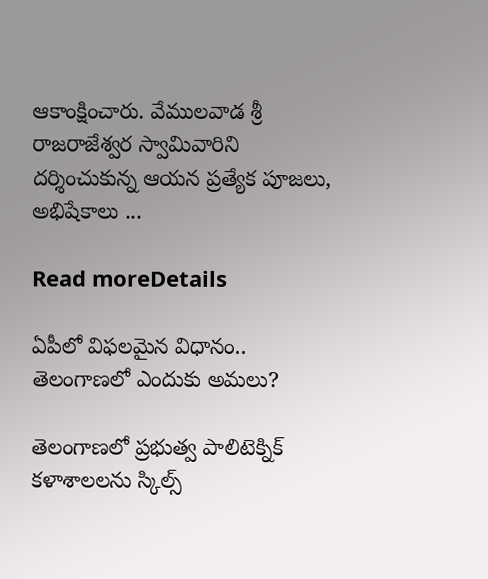ఆకాంక్షించారు. వేములవాడ శ్రీ రాజరాజేశ్వర స్వామివారిని దర్శించుకున్న ఆయన ప్రత్యేక పూజలు, అభిషేకాలు ...

Read moreDetails

ఏపీలో విఫలమైన విధానం.. తెలంగాణలో ఎందుకు అమలు?

తెలంగాణలో ప్రభుత్వ పాలిటెక్నిక్‌ కళాశాలలను స్కిల్స్‌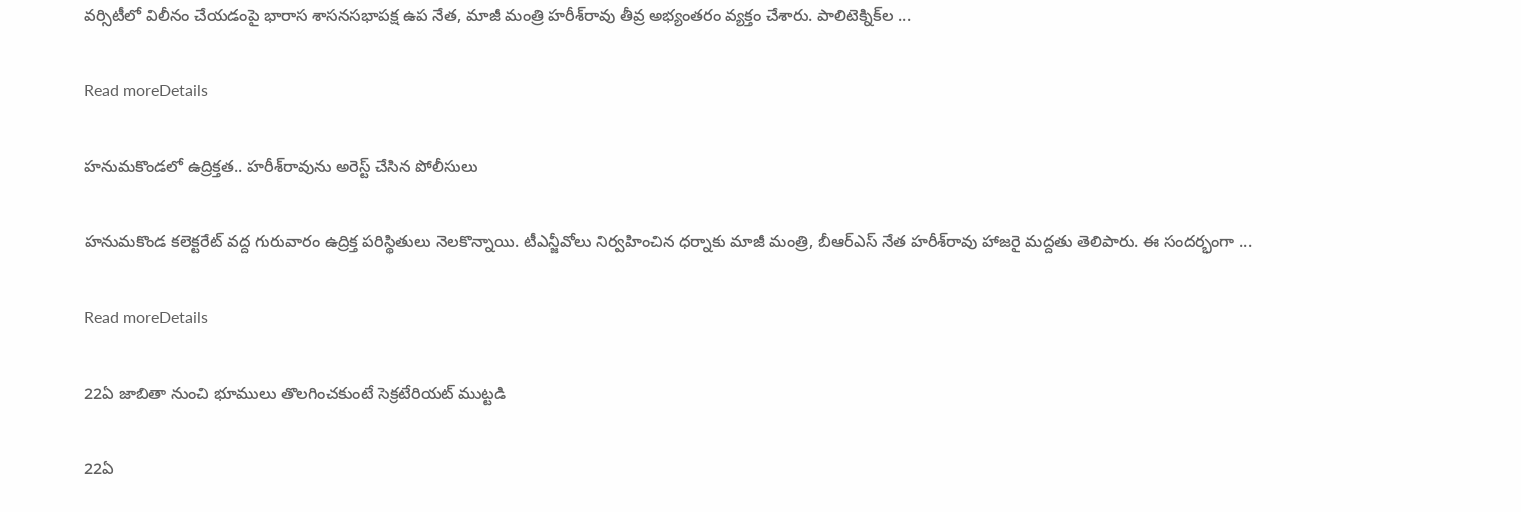వర్సిటీలో విలీనం చేయడంపై భారాస శాసనసభాపక్ష ఉప నేత, మాజీ మంత్రి హరీశ్‌రావు తీవ్ర అభ్యంతరం వ్యక్తం చేశారు. పాలిటెక్నిక్‌ల ...

Read moreDetails

హనుమకొండలో ఉద్రిక్తత.. హరీశ్‌రావును అరెస్ట్‌ చేసిన పోలీసులు

హనుమకొండ కలెక్టరేట్‌ వద్ద గురువారం ఉద్రిక్త పరిస్థితులు నెలకొన్నాయి. టీఎన్జీవోలు నిర్వహించిన ధర్నాకు మాజీ మంత్రి, బీఆర్‌ఎస్‌ నేత హరీశ్‌రావు హాజరై మద్దతు తెలిపారు. ఈ సందర్భంగా ...

Read moreDetails

22ఏ జాబితా నుంచి భూములు తొలగించకుంటే సెక్రటేరియట్‌ ముట్టడి

22ఏ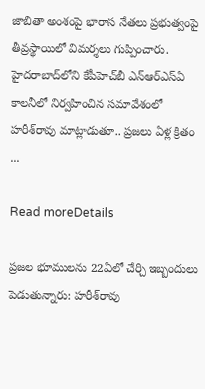జాబితా అంశంపై భారాస నేతలు ప్రభుత్వంపై తీవ్రస్థాయిలో విమర్శలు గుప్పించారు. హైదరాబాద్‌లోని కేపీహెచ్‌బీ ఎన్‌ఆర్‌ఎస్‌ఏ కాలనీలో నిర్వహించిన సమావేశంలో హరీశ్‌రావు మాట్లాడుతూ.. ప్రజలు ఏళ్ల క్రితం ...

Read moreDetails

ప్రజల భూములను 22ఏలో చేర్చి ఇబ్బందులు పెడుతున్నారు: హరీశ్‌రావు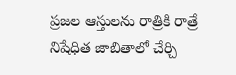ప్రజల ఆస్తులను రాత్రికి రాత్రే నిషేధిత జాబితాలో చేర్చి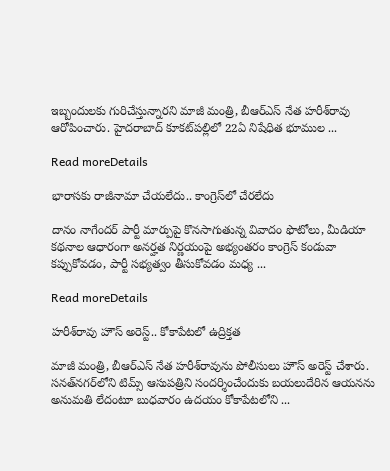ఇబ్బందులకు గురిచేస్తున్నారని మాజీ మంత్రి, బీఆర్‌ఎస్‌ నేత హరీశ్‌రావు ఆరోపించారు. హైదరాబాద్‌ కూకట్‌పల్లిలో 22ఏ నిషేధిత భూముల ...

Read moreDetails

భారాసకు రాజీనామా చేయలేదు.. కాంగ్రెస్‌లో చేరలేదు

దానం నాగేందర్‌ పార్టీ మార్పుపై కొనసాగుతున్న వివాదం ఫొటోలు, మీడియా కథనాల ఆధారంగా అనర్హత నిర్ణయంపై అభ్యంతరం కాంగ్రెస్‌ కండువా కప్పుకోవడం, పార్టీ సభ్యత్వం తీసుకోవడం మధ్య ...

Read moreDetails

హరీశ్‌రావు హౌస్‌ అరెస్ట్‌.. కోకాపేటలో ఉద్రిక్తత

మాజీ మంత్రి, బీఆర్‌ఎస్‌ నేత హరీశ్‌రావును పోలీసులు హౌస్‌ అరెస్ట్‌ చేశారు. సనత్‌నగర్‌లోని టిమ్స్‌ ఆసుపత్రిని సందర్శించేందుకు బయలుదేరిన ఆయనను అనుమతి లేదంటూ బుధవారం ఉదయం కోకాపేటలోని ...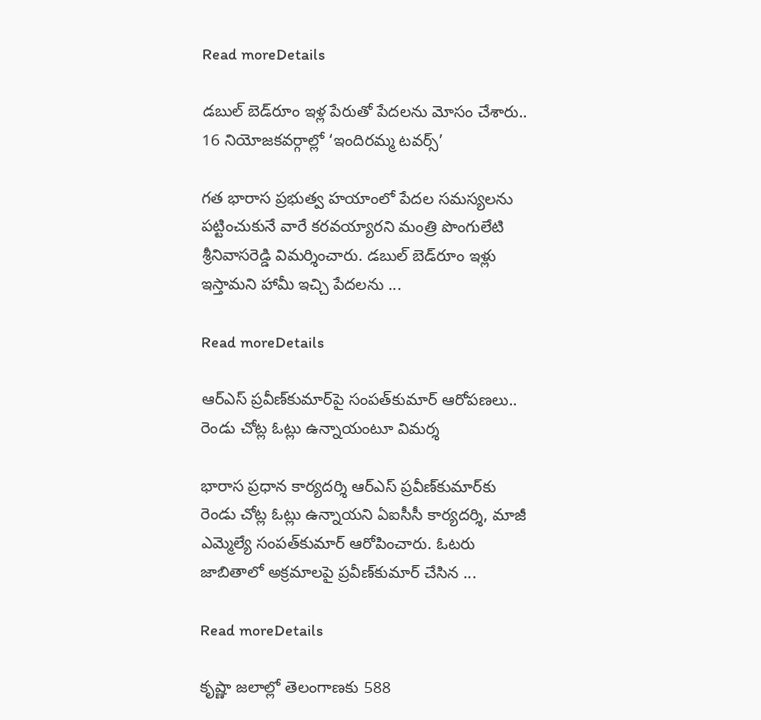Read moreDetails

డబుల్‌ బెడ్‌రూం ఇళ్ల పేరుతో పేదలను మోసం చేశారు.. 16 నియోజకవర్గాల్లో ‘ఇందిరమ్మ టవర్స్‌’

గత భారాస ప్రభుత్వ హయాంలో పేదల సమస్యలను పట్టించుకునే వారే కరవయ్యారని మంత్రి పొంగులేటి శ్రీనివాసరెడ్డి విమర్శించారు. డబుల్‌ బెడ్‌రూం ఇళ్లు ఇస్తామని హామీ ఇచ్చి పేదలను ...

Read moreDetails

ఆర్‌ఎస్ ప్రవీణ్‌కుమార్‌పై సంపత్‌కుమార్ ఆరోపణలు.. రెండు చోట్ల ఓట్లు ఉన్నాయంటూ విమర్శ

భారాస ప్రధాన కార్యదర్శి ఆర్‌ఎస్‌ ప్రవీణ్‌కుమార్‌కు రెండు చోట్ల ఓట్లు ఉన్నాయని ఏఐసీసీ కార్యదర్శి, మాజీ ఎమ్మెల్యే సంపత్‌కుమార్ ఆరోపించారు. ఓటరు జాబితాలో అక్రమాలపై ప్రవీణ్‌కుమార్ చేసిన ...

Read moreDetails

కృష్ణా జలాల్లో తెలంగాణకు 588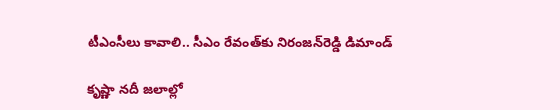టీఎంసీలు కావాలి.. సీఎం రేవంత్‌కు నిరంజన్‌రెడ్డి డిమాండ్

కృష్ణా నదీ జలాల్లో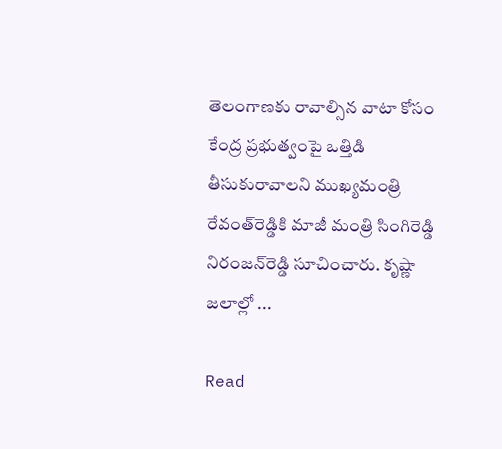తెలంగాణకు రావాల్సిన వాటా కోసం కేంద్ర ప్రభుత్వంపై ఒత్తిడి తీసుకురావాలని ముఖ్యమంత్రి రేవంత్‌రెడ్డికి మాజీ మంత్రి సింగిరెడ్డి నిరంజన్‌రెడ్డి సూచించారు. కృష్ణా జలాల్లో ...

Read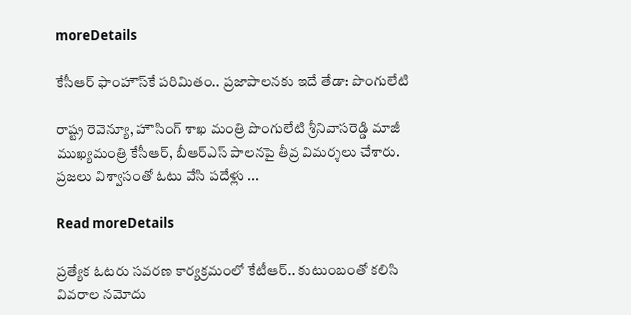moreDetails

కేసీఆర్‌ ఫాంహౌస్‌కే పరిమితం.. ప్రజాపాలనకు ఇదే తేడా: పొంగులేటి

రాష్ట్ర రెవెన్యూ, హౌసింగ్‌ శాఖ మంత్రి పొంగులేటి శ్రీనివాసరెడ్డి మాజీ ముఖ్యమంత్రి కేసీఆర్‌, బీఆర్‌ఎస్‌ పాలనపై తీవ్ర విమర్శలు చేశారు. ప్రజలు విశ్వాసంతో ఓటు వేసి పదేళ్లు ...

Read moreDetails

ప్రత్యేక ఓటరు సవరణ కార్యక్రమంలో కేటీఆర్‌.. కుటుంబంతో కలిసి వివరాల నమోదు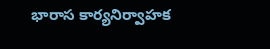భారాస కార్యనిర్వాహక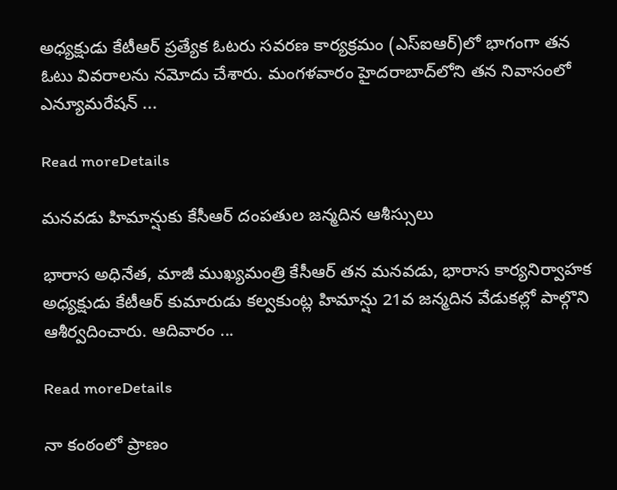అధ్యక్షుడు కేటీఆర్‌ ప్రత్యేక ఓటరు సవరణ కార్యక్రమం (ఎస్‌ఐఆర్‌)లో భాగంగా తన ఓటు వివరాలను నమోదు చేశారు. మంగళవారం హైదరాబాద్‌లోని తన నివాసంలో ఎన్యూమరేషన్‌ ...

Read moreDetails

మనవడు హిమాన్షుకు కేసీఆర్‌ దంపతుల జన్మదిన ఆశీస్సులు

భారాస అధినేత, మాజీ ముఖ్యమంత్రి కేసీఆర్‌ తన మనవడు, భారాస కార్యనిర్వాహక అధ్యక్షుడు కేటీఆర్‌ కుమారుడు కల్వకుంట్ల హిమాన్షు 21వ జన్మదిన వేడుకల్లో పాల్గొని ఆశీర్వదించారు. ఆదివారం ...

Read moreDetails

నా కంఠంలో ప్రాణం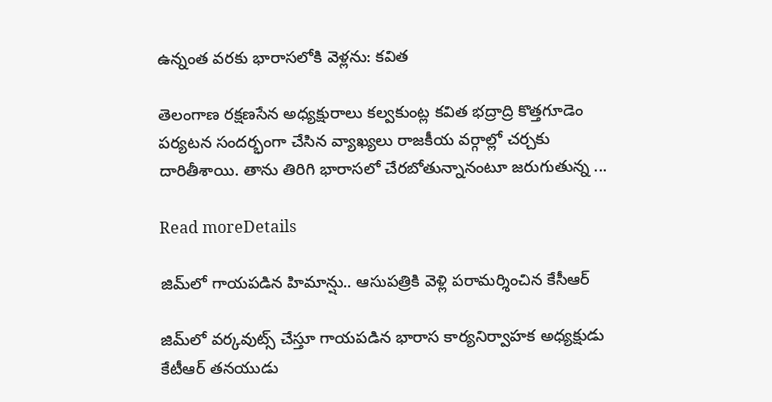ఉన్నంత వరకు భారాసలోకి వెళ్లను: కవిత

తెలంగాణ రక్షణసేన అధ్యక్షురాలు కల్వకుంట్ల కవిత భద్రాద్రి కొత్తగూడెం పర్యటన సందర్భంగా చేసిన వ్యాఖ్యలు రాజకీయ వర్గాల్లో చర్చకు దారితీశాయి. తాను తిరిగి భారాసలో చేరబోతున్నానంటూ జరుగుతున్న ...

Read moreDetails

జిమ్‌లో గాయపడిన హిమాన్షు.. ఆసుపత్రికి వెళ్లి పరామర్శించిన కేసీఆర్‌

జిమ్‌లో వర్కవుట్స్‌ చేస్తూ గాయపడిన భారాస కార్యనిర్వాహక అధ్యక్షుడు కేటీఆర్‌ తనయుడు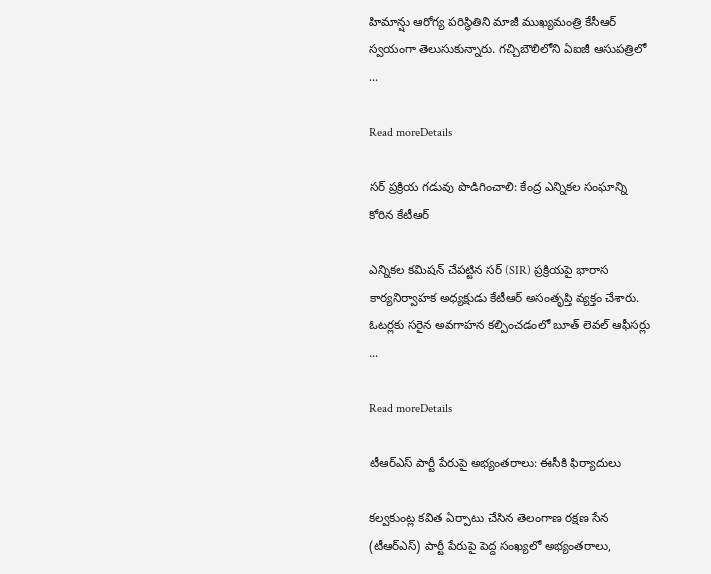హిమాన్షు ఆరోగ్య పరిస్థితిని మాజీ ముఖ్యమంత్రి కేసీఆర్‌ స్వయంగా తెలుసుకున్నారు. గచ్చిబౌలిలోని ఏఐజీ ఆసుపత్రిలో ...

Read moreDetails

సర్‌ ప్రక్రియ గడువు పొడిగించాలి: కేంద్ర ఎన్నికల సంఘాన్ని కోరిన కేటీఆర్‌

ఎన్నికల కమిషన్‌ చేపట్టిన సర్‌ (SIR) ప్రక్రియపై భారాస కార్యనిర్వాహక అధ్యక్షుడు కేటీఆర్‌ అసంతృప్తి వ్యక్తం చేశారు. ఓటర్లకు సరైన అవగాహన కల్పించడంలో బూత్‌ లెవల్‌ ఆఫీసర్లు ...

Read moreDetails

టీఆర్‌ఎస్‌ పార్టీ పేరుపై అభ్యంతరాలు: ఈసీకి ఫిర్యాదులు

కల్వకుంట్ల కవిత ఏర్పాటు చేసిన తెలంగాణ రక్షణ సేన (టీఆర్‌ఎస్‌) పార్టీ పేరుపై పెద్ద సంఖ్యలో అభ్యంతరాలు,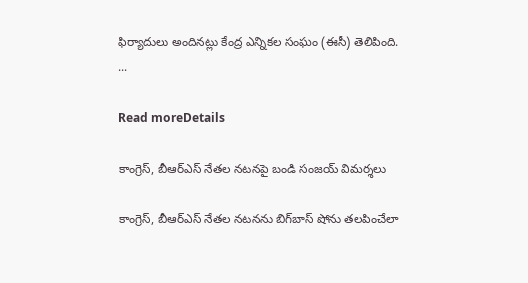ఫిర్యాదులు అందినట్లు కేంద్ర ఎన్నికల సంఘం (ఈసీ) తెలిపింది. ...

Read moreDetails

కాంగ్రెస్, బీఆర్‌ఎస్ నేతల నటనపై బండి సంజయ్ విమర్శలు

కాంగ్రెస్, బీఆర్‌ఎస్ నేతల నటనను బిగ్‌బాస్ షోను తలపించేలా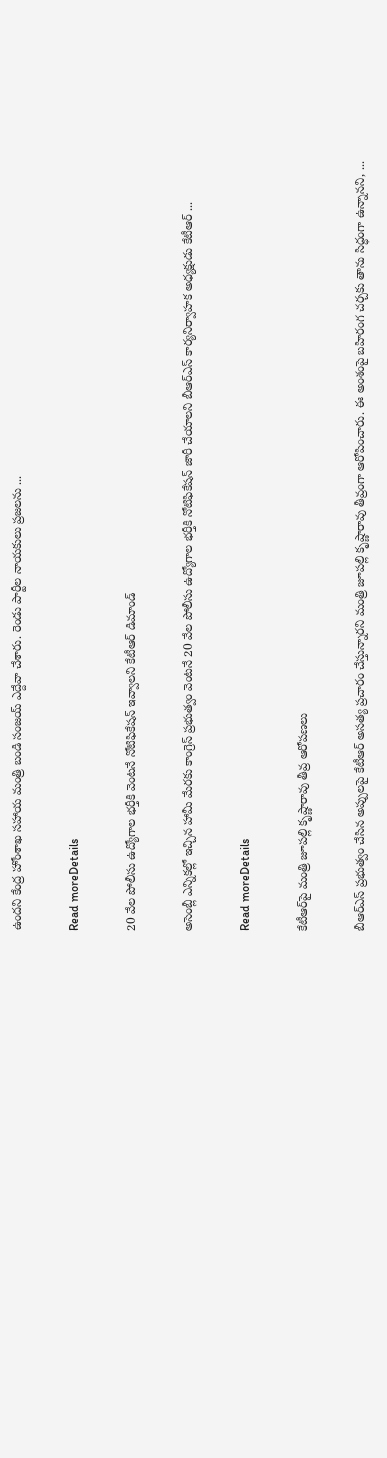ఉందని కేంద్ర హోంశాఖ సహాయ మంత్రి బండి సంజయ్ ఎద్దేవా చేశారు. రెండు పార్టీల నాయకులు ప్రజలను ...

Read moreDetails

20 వేల పోలీసు ఉద్యోగాల భర్తీకి వెంటనే నోటిఫికేషన్ ఇవ్వాలని కేటీఆర్ డిమాండ్

అసెంబ్లీ ఎన్నికల్లో ఇచ్చిన హామీ మేరకు కాంగ్రెస్ ప్రభుత్వం వెంటనే 20 వేల పోలీసు ఉద్యోగాల భర్తీకి నోటిఫికేషన్ జారీ చేయాలని బీఆర్‌ఎస్ కార్యనిర్వాహక అధ్యక్షుడు కేటీఆర్ ...

Read moreDetails

కేటీఆర్‌పై మంత్రి జూపల్లి కృష్ణారావు తీవ్ర ఆరోపణలు

బీఆర్‌ఎస్‌ ప్రభుత్వం చేసిన అప్పులపై కేటీఆర్ అసత్య ప్రచారం చేస్తున్నారని మంత్రి జూపల్లి కృష్ణారావు తీవ్రంగా ఆరోపించారు. ఈ అంశంపై బహిరంగ చర్చకు తాను సిద్ధంగా ఉన్నానని, ...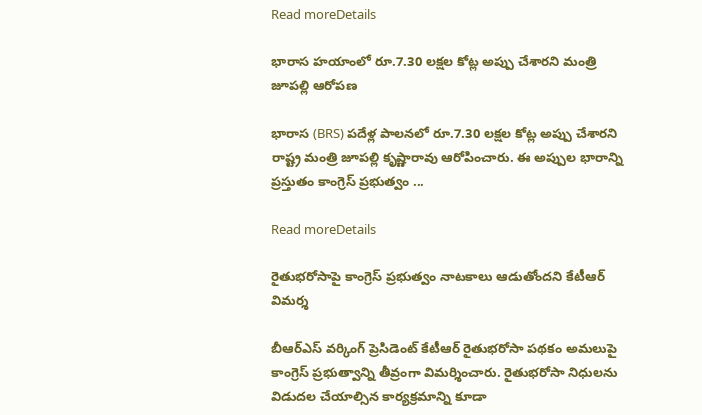Read moreDetails

భారాస హయాంలో రూ.7.30 లక్షల కోట్ల అప్పు చేశారని మంత్రి జూపల్లి ఆరోపణ

భారాస (BRS) పదేళ్ల పాలనలో రూ.7.30 లక్షల కోట్ల అప్పు చేశారని రాష్ట్ర మంత్రి జూపల్లి కృష్ణారావు ఆరోపించారు. ఈ అప్పుల భారాన్ని ప్రస్తుతం కాంగ్రెస్ ప్రభుత్వం ...

Read moreDetails

రైతుభరోసాపై కాంగ్రెస్‌ ప్రభుత్వం నాటకాలు ఆడుతోందని కేటీఆర్‌ విమర్శ

బీఆర్‌ఎస్‌ వర్కింగ్‌ ప్రెసిడెంట్‌ కేటీఆర్‌ రైతుభరోసా పథకం అమలుపై కాంగ్రెస్‌ ప్రభుత్వాన్ని తీవ్రంగా విమర్శించారు. రైతుభరోసా నిధులను విడుదల చేయాల్సిన కార్యక్రమాన్ని కూడా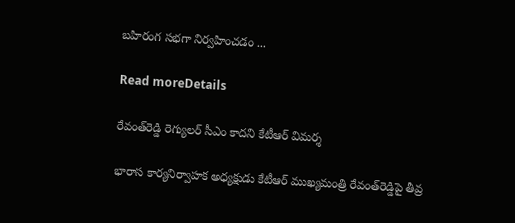బహిరంగ సభగా నిర్వహించడం ...

Read moreDetails

రేవంత్‌రెడ్డి రెగ్యులర్ సీఎం కాదని కేటీఆర్ విమర్శ

భారాస కార్యనిర్వాహక అధ్యక్షుడు కేటీఆర్ ముఖ్యమంత్రి రేవంత్‌రెడ్డిపై తీవ్ర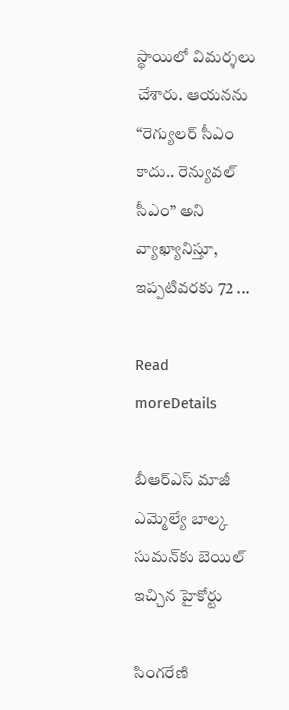స్థాయిలో విమర్శలు చేశారు. ఆయనను “రెగ్యులర్ సీఎం కాదు.. రెన్యువల్ సీఎం” అని వ్యాఖ్యానిస్తూ, ఇప్పటివరకు 72 ...

Read moreDetails

బీఆర్ఎస్ మాజీ ఎమ్మెల్యే బాల్క సుమన్‌కు బెయిల్ ఇచ్చిన హైకోర్టు

సింగరేణి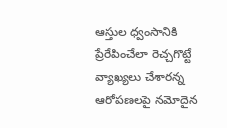ఆస్తుల ధ్వంసానికి ప్రేరేపించేలా రెచ్చగొట్టే వ్యాఖ్యలు చేశారన్న ఆరోపణలపై నమోదైన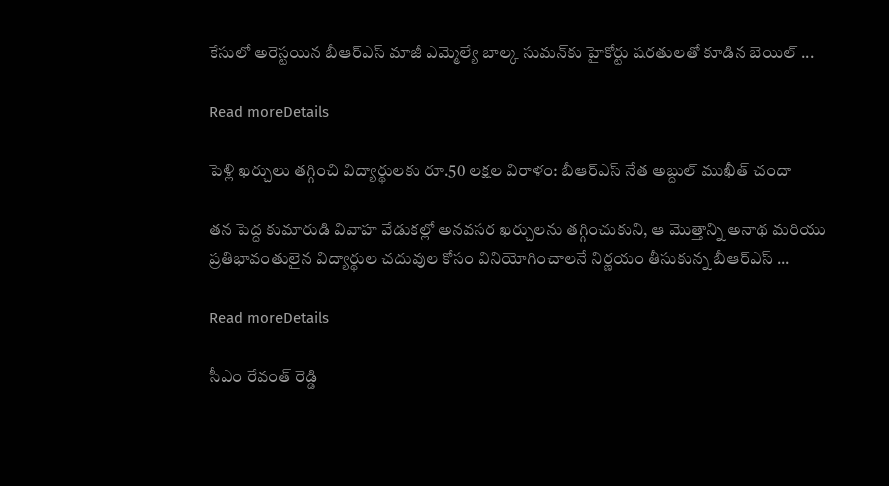కేసులో అరెస్టయిన బీఆర్ఎస్ మాజీ ఎమ్మెల్యే బాల్క సుమన్‌కు హైకోర్టు షరతులతో కూడిన బెయిల్ ...

Read moreDetails

పెళ్లి ఖర్చులు తగ్గించి విద్యార్థులకు రూ.50 లక్షల విరాళం: బీఆర్‌ఎస్ నేత అబ్దుల్ ముఖీత్ చందా

తన పెద్ద కుమారుడి వివాహ వేడుకల్లో అనవసర ఖర్చులను తగ్గించుకుని, ఆ మొత్తాన్ని అనాథ మరియు ప్రతిభావంతులైన విద్యార్థుల చదువుల కోసం వినియోగించాలనే నిర్ణయం తీసుకున్న బీఆర్‌ఎస్ ...

Read moreDetails

సీఎం రేవంత్ రెడ్డి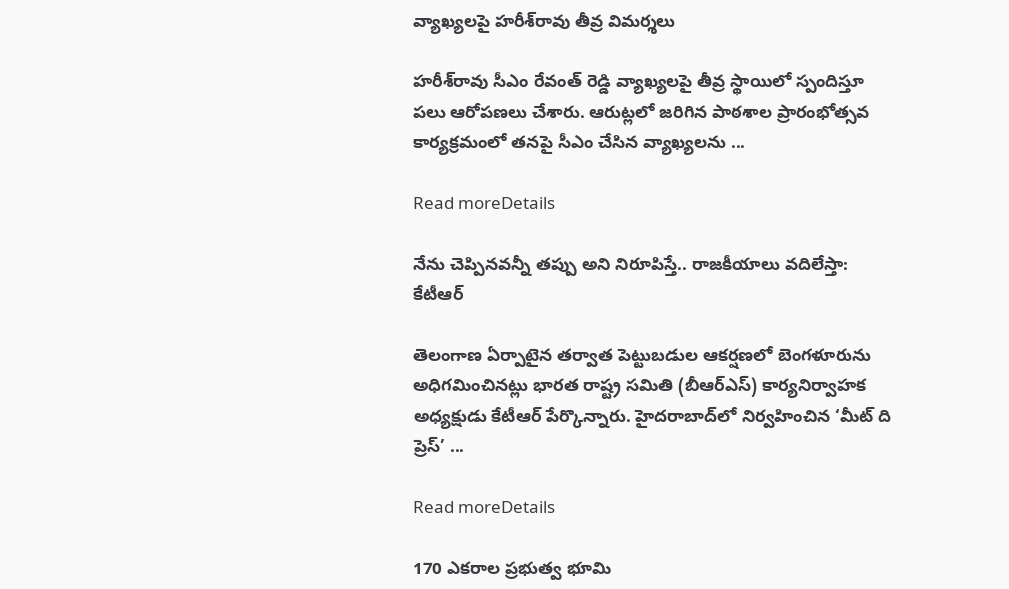వ్యాఖ్యలపై హరీశ్‌రావు తీవ్ర విమర్శలు

హరీశ్‌రావు సీఎం రేవంత్ రెడ్డి వ్యాఖ్యలపై తీవ్ర స్థాయిలో స్పందిస్తూ పలు ఆరోపణలు చేశారు. ఆరుట్లలో జరిగిన పాఠశాల ప్రారంభోత్సవ కార్యక్రమంలో తనపై సీఎం చేసిన వ్యాఖ్యలను ...

Read moreDetails

నేను చెప్పినవన్నీ తప్పు అని నిరూపిస్తే.. రాజకీయాలు వదిలేస్తా: కేటీఆర్‌

తెలంగాణ ఏర్పాటైన తర్వాత పెట్టుబడుల ఆకర్షణలో బెంగళూరును అధిగమించినట్లు భారత రాష్ట్ర సమితి (బీఆర్‌ఎస్) కార్యనిర్వాహక అధ్యక్షుడు కేటీఆర్ పేర్కొన్నారు. హైదరాబాద్‌లో నిర్వహించిన ‘మీట్ ది ప్రెస్’ ...

Read moreDetails

170 ఎకరాల ప్రభుత్వ భూమి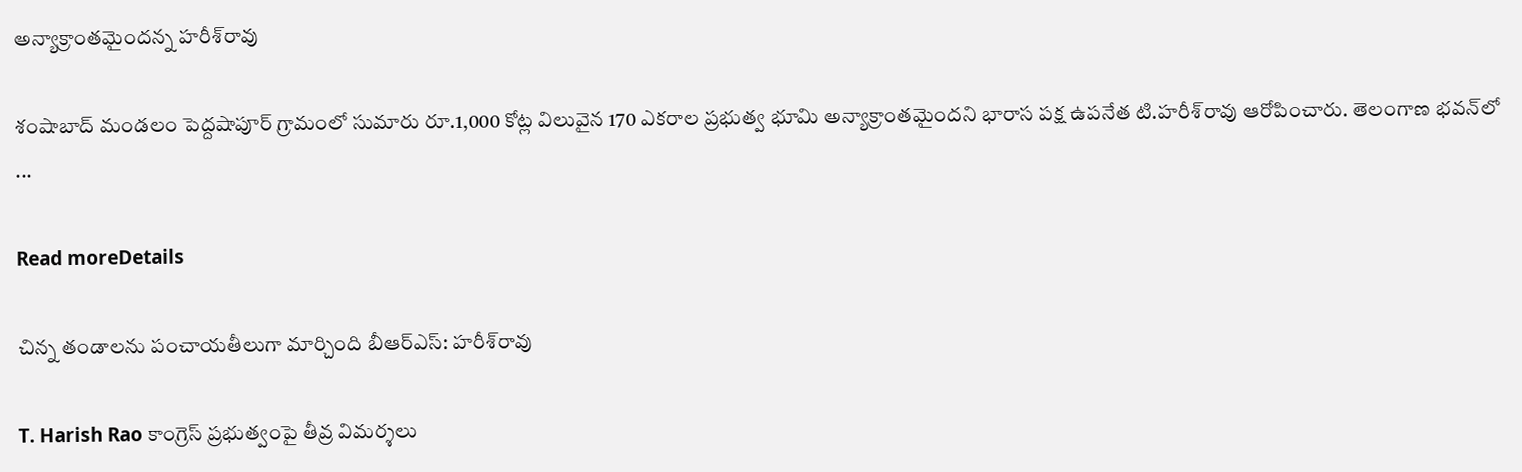అన్యాక్రాంతమైందన్న హరీశ్‌రావు

శంషాబాద్‌ మండలం పెద్దషాపూర్‌ గ్రామంలో సుమారు రూ.1,000 కోట్ల విలువైన 170 ఎకరాల ప్రభుత్వ భూమి అన్యాక్రాంతమైందని భారాస పక్ష ఉపనేత టి.హరీశ్‌రావు ఆరోపించారు. తెలంగాణ భవన్‌లో ...

Read moreDetails

చిన్న తండాలను పంచాయతీలుగా మార్చింది బీఆర్‌ఎస్‌: హరీశ్‌రావు

T. Harish Rao కాంగ్రెస్ ప్రభుత్వంపై తీవ్ర విమర్శలు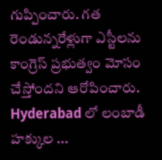గుప్పించారు. గత రెండున్నరేళ్లుగా ఎస్టీలను కాంగ్రెస్ ప్రభుత్వం మోసం చేస్తోందని ఆరోపించారు. Hyderabad లో లంబాడీ హక్కుల ...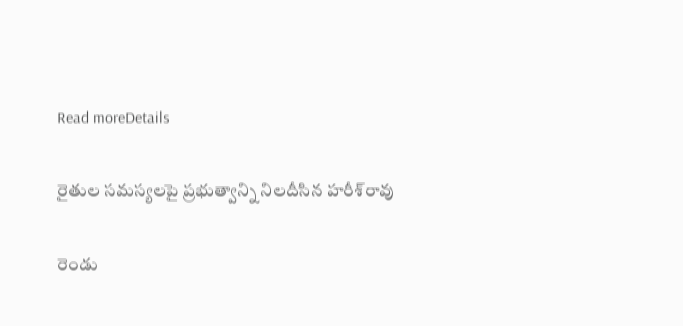Read moreDetails

రైతుల సమస్యలపై ప్రభుత్వాన్ని నిలదీసిన హరీశ్‌రావు

రెండు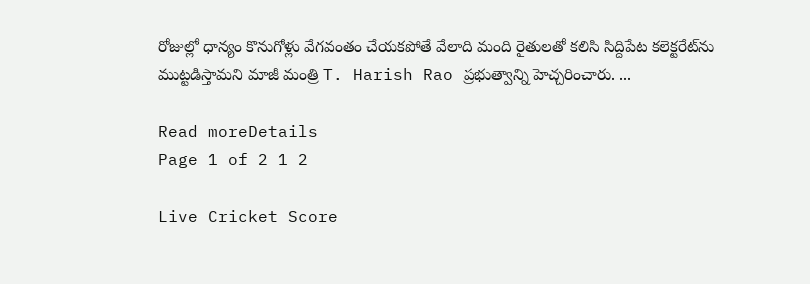రోజుల్లో ధాన్యం కొనుగోళ్లు వేగవంతం చేయకపోతే వేలాది మంది రైతులతో కలిసి సిద్దిపేట కలెక్టరేట్‌ను ముట్టడిస్తామని మాజీ మంత్రి T. Harish Rao ప్రభుత్వాన్ని హెచ్చరించారు. ...

Read moreDetails
Page 1 of 2 1 2

Live Cricket Score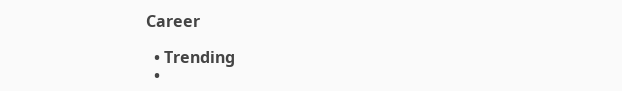Career

  • Trending
  •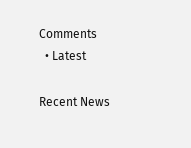Comments
  • Latest

Recent News